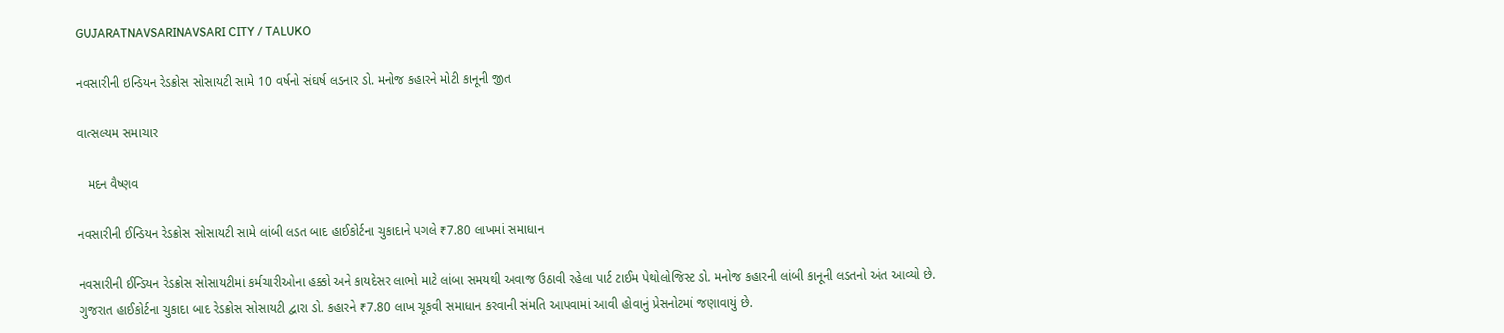GUJARATNAVSARINAVSARI CITY / TALUKO

નવસારીની ઇન્ડિયન રેડક્રોસ સોસાયટી સામે 10 વર્ષનો સંઘર્ષ લડનાર ડો. મનોજ કહારને મોટી કાનૂની જીત

વાત્સલ્યમ સમાચાર

   મદન વૈષ્ણવ

નવસારીની ઈન્ડિયન રેડક્રોસ સોસાયટી સામે લાંબી લડત બાદ હાઈકોર્ટના ચુકાદાને પગલે ₹7.80 લાખમાં સમાધાન

નવસારીની ઈન્ડિયન રેડક્રોસ સોસાયટીમાં કર્મચારીઓના હક્કો અને કાયદેસર લાભો માટે લાંબા સમયથી અવાજ ઉઠાવી રહેલા પાર્ટ ટાઈમ પેથોલોજિસ્ટ ડો. મનોજ કહારની લાંબી કાનૂની લડતનો અંત આવ્યો છે. ગુજરાત હાઈકોર્ટના ચુકાદા બાદ રેડક્રોસ સોસાયટી દ્વારા ડો. કહારને ₹7.80 લાખ ચૂકવી સમાધાન કરવાની સંમતિ આપવામાં આવી હોવાનું પ્રેસનોટમાં જણાવાયું છે.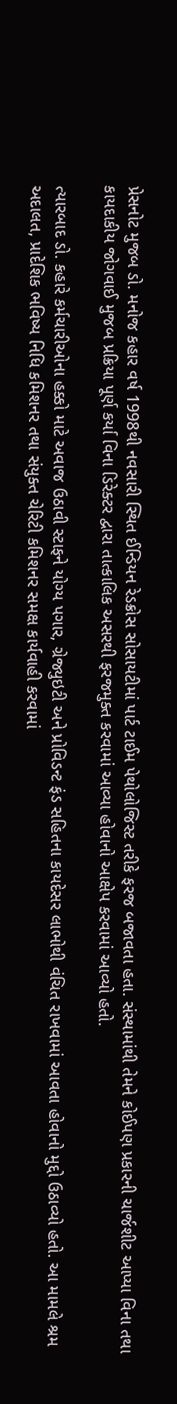પ્રેસનોટ મુજબ ડો. મનોજ કહાર વર્ષ 1998થી નવસારી સ્થિત ઈન્ડિયન રેડક્રોસ સોસાયટીમાં પાર્ટ ટાઈમ પેથોલોજિસ્ટ તરીકે ફરજ બજાવતા હતા. સંસ્થામાંથી તેમને કોઈપણ પ્રકારની ચાર્જશીટ આપ્યા વિના તથા કાયદાકીય જોગવાઈ મુજબ પ્રક્રિયા પૂર્ણ કર્યા વિના ડિરેક્ટર દ્વારા તાત્કાલિક અસરથી ફરજમુક્ત કરવામાં આવ્યા હોવાનો આક્ષેપ કરવામાં આવ્યો હતો.

ત્યારબાદ ડો. કહારે કર્મચારીઓના હક્કો માટે અવાજ ઉઠાવી સ્ટાફને યોગ્ય પગાર, ગ્રેજ્યુઇટી અને પ્રોવિડન્ટ ફંડ સહિતના કાયદેસર લાભોથી વંચિત રાખવામાં આવતા હોવાનો મુદ્દો ઉઠાવ્યો હતો. આ મામલે શ્રમ અદાલત, પ્રાદેશિક ભવિષ્ય નિધિ કમિશનર તથા સંયુક્ત ચેરિટી કમિશનર સમક્ષ કાર્યવાહી કરવામાં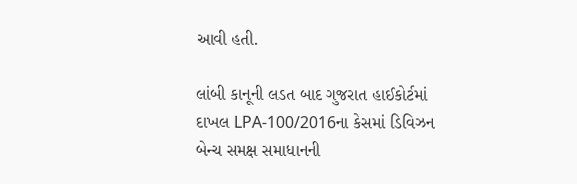આવી હતી.

લાંબી કાનૂની લડત બાદ ગુજરાત હાઈકોર્ટમાં દાખલ LPA-100/2016ના કેસમાં ડિવિઝન બેન્ચ સમક્ષ સમાધાનની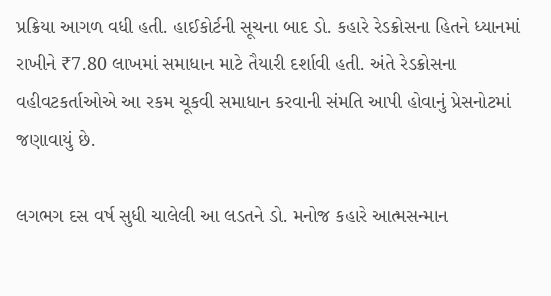પ્રક્રિયા આગળ વધી હતી. હાઈકોર્ટની સૂચના બાદ ડો. કહારે રેડક્રોસના હિતને ધ્યાનમાં રાખીને ₹7.80 લાખમાં સમાધાન માટે તૈયારી દર્શાવી હતી. અંતે રેડક્રોસના વહીવટકર્તાઓએ આ રકમ ચૂકવી સમાધાન કરવાની સંમતિ આપી હોવાનું પ્રેસનોટમાં જણાવાયું છે.

લગભગ દસ વર્ષ સુધી ચાલેલી આ લડતને ડો. મનોજ કહારે આત્મસન્માન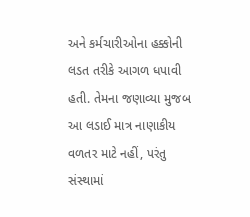અને કર્મચારીઓના હક્કોની લડત તરીકે આગળ ધપાવી હતી. તેમના જણાવ્યા મુજબ આ લડાઈ માત્ર નાણાકીય વળતર માટે નહીં, પરંતુ સંસ્થામાં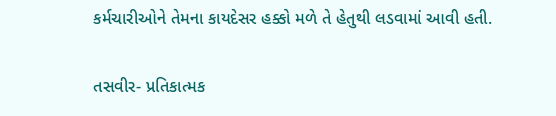કર્મચારીઓને તેમના કાયદેસર હક્કો મળે તે હેતુથી લડવામાં આવી હતી.

તસવીર- પ્રતિકાત્મક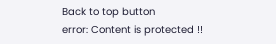Back to top button
error: Content is protected !!